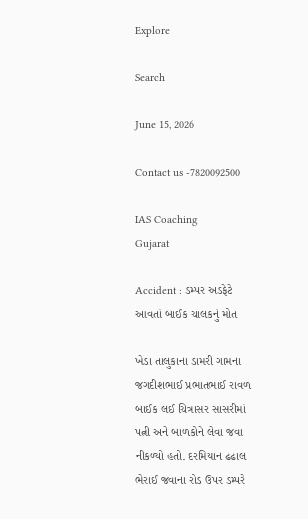Explore

Search

June 15, 2026

Contact us -7820092500

IAS Coaching
Gujarat

Accident : ડમ્પર અડફેટે આવતાં બાઈક ચાલકનું મોત

ખેડા તાલુકાના ડામરી ગામના જગદીશભાઈ પ્રભાતભાઈ રાવળ બાઈક લઈ ચિત્રાસર સાસરીમાં પત્ની અને બાળકોને લેવા જવા નીકળ્યો હતો. દરમિયાન ઢઢાલ ભેરાઈ જવાના રોડ ઉપર ડમ્પરે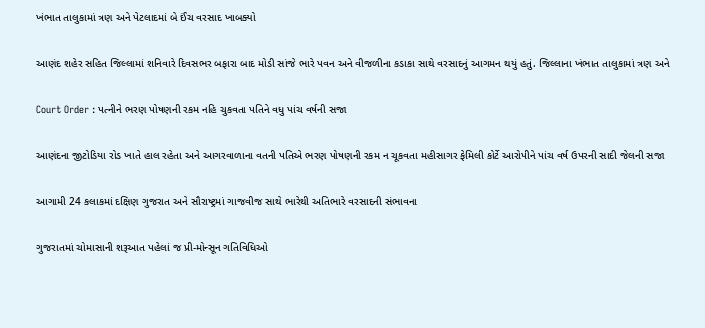ખંભાત તાલુકામાં ત્રણ અને પેટલાદમાં બે ઈંચ વરસાદ ખાબક્યો

આણંદ શહેર સહિત જિલ્લામાં શનિવારે દિવસભર બફારા બાદ મોડી સાંજે ભારે પવન અને વીજળીના કડાકા સાથે વરસાદનું આગમન થયું હતું. જિલ્લાના ખંભાત તાલુકામાં ત્રણ અને

Court Order : પત્નીને ભરણ પોષણની રકમ નહિ ચુકવતા પતિને વધુ પાંચ વર્ષની સજા

આણંદના જીટોડિયા રોડ ખાતે હાલ રહેતા અને આગરવાળાના વતની પતિએ ભરણ પોષણની રકમ ન ચૂકવતા મહીસાગર ફેમિલી કોર્ટે આરોપીને પાંચ વર્ષ ઉપરની સાદી જેલની સજા

આગામી 24 કલાકમાં દક્ષિણ ગુજરાત અને સૌરાષ્ટ્રમાં ગાજવીજ સાથે ભારેથી અતિભારે વરસાદની સંભાવના

ગુજરાતમાં ચોમાસાની શરૂઆત પહેલાં જ પ્રી-મોન્સૂન ગતિવિધિઓ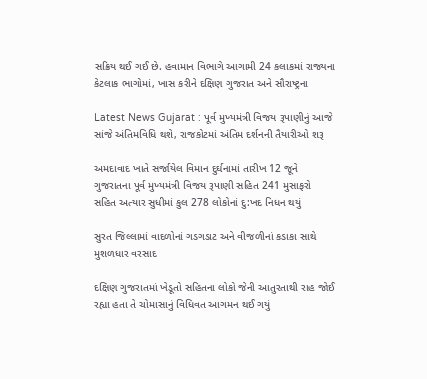સક્રિય થઈ ગઈ છે. હવામાન વિભાગે આગામી 24 કલાકમાં રાજ્યના કેટલાક ભાગોમાં, ખાસ કરીને દક્ષિણ ગુજરાત અને સૌરાષ્ટ્રના

Latest News Gujarat : પૂર્વ મુખ્યમંત્રી વિજય રૂપાણીનું આજે સાંજે અંતિમવિધિ થશે, રાજકોટમાં અંતિમ દર્શનની તૈયારીઓ શરૂ

અમદાવાદ ખાતે સર્જાયેલ વિમાન દુર્ઘનામાં તારીખ 12 જૂને ગુજરાતના પૂર્વ મુખ્યમંત્રી વિજય રૂપાણી સહિત 241 મુસાફરો સહિત અત્યાર સુધીમાં કુલ 278 લોકોનાં દુ:ખદ નિધન થયું

સુરત જિલ્લામાં વાદળોનાં ગડગડાટ અને વીજળીનાં કડાકા સાથે મુશળધાર વરસાદ

દક્ષિણ ગુજરાતમાં ખેડૂતો સહિતના લોકો જેની આતુરતાથી રાહ જોઈ રહ્યા હતા તે ચોમાસાનું વિધિવત આગમન થઈ ગયું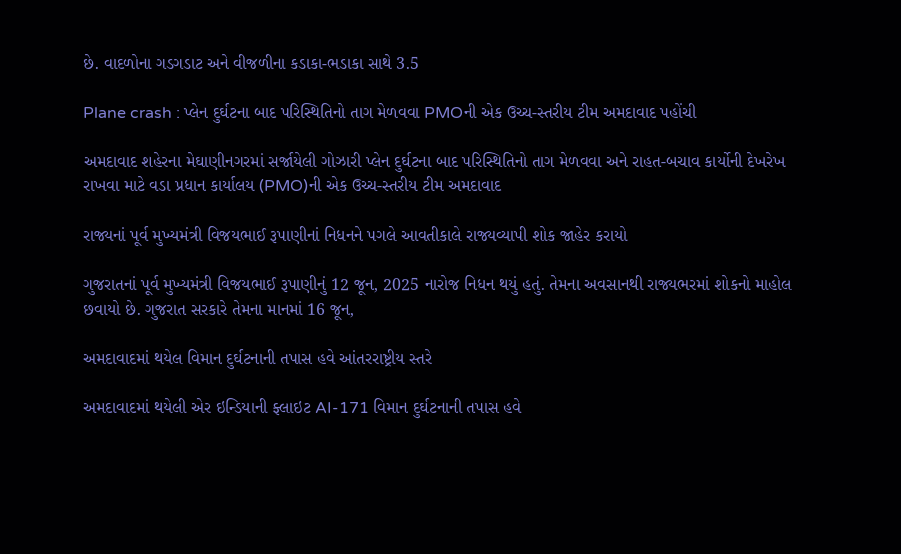છે. વાદળોના ગડગડાટ અને વીજળીના કડાકા-ભડાકા સાથે 3.5

Plane crash : પ્લેન દુર્ઘટના બાદ પરિસ્થિતિનો તાગ મેળવવા PMOની એક ઉચ્ચ-સ્તરીય ટીમ અમદાવાદ પહોંચી

અમદાવાદ શહેરના મેઘાણીનગરમાં સર્જાયેલી ગોઝારી પ્લેન દુર્ઘટના બાદ પરિસ્થિતિનો તાગ મેળવવા અને રાહત-બચાવ કાર્યોની દેખરેખ રાખવા માટે વડા પ્રધાન કાર્યાલય (PMO)ની એક ઉચ્ચ-સ્તરીય ટીમ અમદાવાદ

રાજ્યનાં પૂર્વ મુખ્યમંત્રી વિજયભાઈ રૂપાણીનાં નિધનને પગલે આવતીકાલે રાજ્યવ્યાપી શોક જાહેર કરાયો

ગુજરાતનાં પૂર્વ મુખ્યમંત્રી વિજયભાઈ રૂપાણીનું 12 જૂન, 2025 નારોજ નિધન થયું હતું. તેમના અવસાનથી રાજ્યભરમાં શોકનો માહોલ છવાયો છે. ગુજરાત સરકારે તેમના માનમાં 16 જૂન,

અમદાવાદમાં થયેલ વિમાન દુર્ઘટનાની તપાસ હવે આંતરરાષ્ટ્રીય સ્તરે

અમદાવાદમાં થયેલી એર ઇન્ડિયાની ફ્લાઇટ AI-171 વિમાન દુર્ઘટનાની તપાસ હવે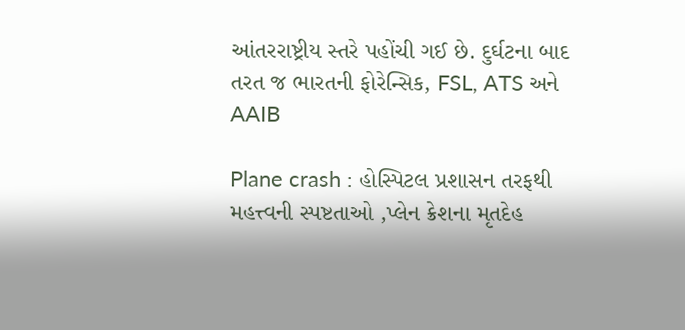આંતરરાષ્ટ્રીય સ્તરે પહોંચી ગઈ છે. દુર્ઘટના બાદ તરત જ ભારતની ફોરેન્સિક, FSL, ATS અને AAIB

Plane crash : હોસ્પિટલ પ્રશાસન તરફથી મહત્ત્વની સ્પષ્ટતાઓ ,પ્લેન ક્રેશના મૃતદેહ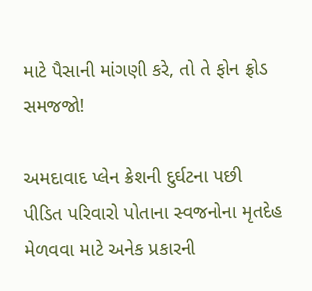માટે પૈસાની માંગણી કરે, તો તે ફોન ફ્રોડ સમજજો!

અમદાવાદ પ્લેન ક્રેશની દુર્ઘટના પછી પીડિત પરિવારો પોતાના સ્વજનોના મૃતદેહ મેળવવા માટે અનેક પ્રકારની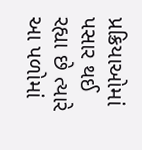પ્રક્રિયાઓમાં પસાર થઈ રહ્યા છે ત્યારે આ પળોમાં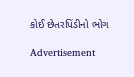કોઈ છેતરપિંડીનો ભોગ

Advertisement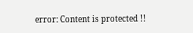error: Content is protected !!